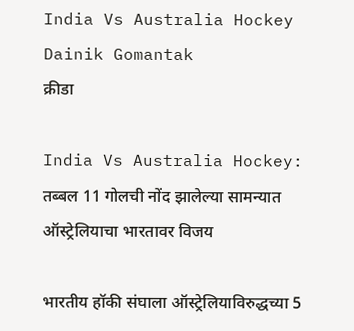India Vs Australia Hockey Dainik Gomantak
क्रीडा

India Vs Australia Hockey: तब्बल 11 गोलची नोंद झालेल्या सामन्यात ऑस्ट्रेलियाचा भारतावर विजय

भारतीय हॉकी संघाला ऑस्ट्रेलियाविरुद्धच्या 5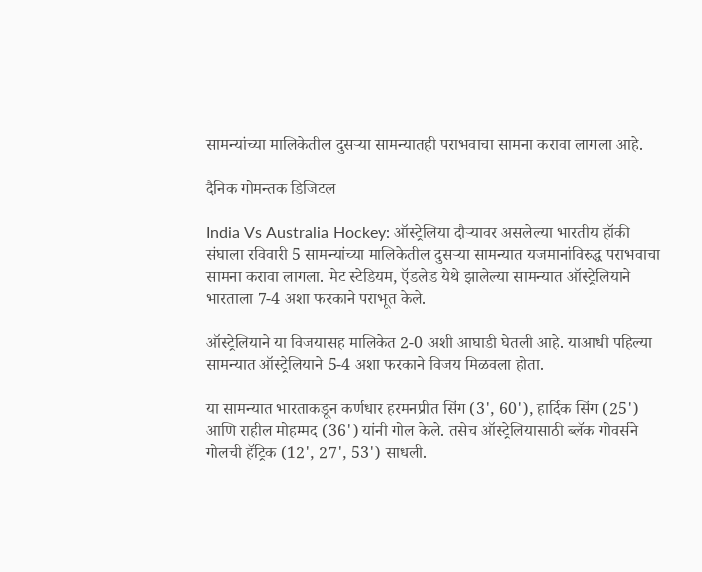सामन्यांच्या मालिकेतील दुसऱ्या सामन्यातही पराभवाचा सामना करावा लागला आहे.

दैनिक गोमन्तक डिजिटल

India Vs Australia Hockey: ऑस्ट्रेलिया दौऱ्यावर असलेल्या भारतीय हॉकी संघाला रविवारी 5 सामन्यांच्या मालिकेतील दुसऱ्या सामन्यात यजमानांविरुद्ध पराभवाचा सामना करावा लागला. मेट स्टेडियम, ऍडलेड येथे झालेल्या सामन्यात ऑस्ट्रेलियाने भारताला 7-4 अशा फरकाने पराभूत केले.

ऑस्ट्रेलियाने या विजयासह मालिकेत 2-0 अशी आघाडी घेतली आहे. याआधी पहिल्या सामन्यात ऑस्ट्रेलियाने 5-4 अशा फरकाने विजय मिळवला होता.

या सामन्यात भारताकडून कर्णधार हरमनप्रीत सिंग (3', 60'), हार्दिक सिंग (25') आणि राहील मोहम्मद (36') यांनी गोल केले. तसेच ऑस्ट्रेलियासाठी ब्लॅक गोवर्सने गोलची हॅट्रिक (12', 27', 53') साधली.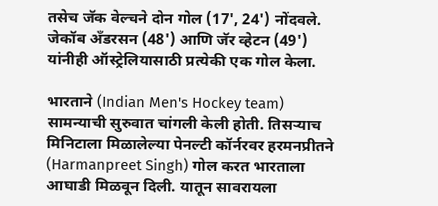तसेच जॅक वेल्चने दोन गोल (17', 24') नोंदवले. जेकॉब अँडरसन (48') आणि जॅर व्हेटन (49') यांनीही ऑस्ट्रेलियासाठी प्रत्येकी एक गोल केला.

भारताने (Indian Men's Hockey team) सामन्याची सुरुवात चांगली केली होती. तिसऱ्याच मिनिटाला मिळालेल्या पेनल्टी कॉर्नरवर हरमनप्रीतने (Harmanpreet Singh) गोल करत भारताला आघाडी मिळवून दिली. यातून सावरायला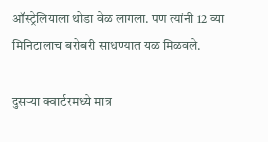ऑस्ट्रेलियाला थोडा वेळ लागला. पण त्यांनी 12 व्या मिनिटालाच बरोबरी साधण्यात यळ मिळवले.

दुसऱ्या क्वार्टरमध्ये मात्र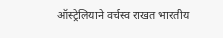ऑस्ट्रेलियाने वर्चस्व राखत भारतीय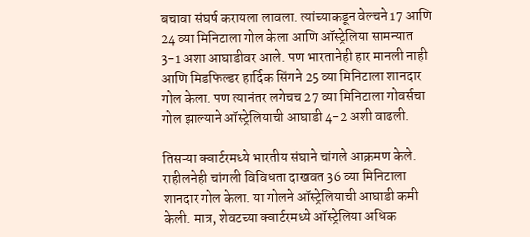बचावा संघर्ष करायला लावला. त्यांच्याकडून वेल्चने 17 आणि 24 व्या मिनिटाला गोल केला आणि ऑस्ट्रेलिया सामन्यात 3-1 अशा आघाडीवर आले. पण भारतानेही हार मानली नाही आणि मिडफिल्डर हार्दिक सिंगने 25 व्या मिनिटाला शानदार गोल केला. पण त्यानंतर लगेचच 27 व्या मिनिटाला गोवर्सचा गोल झाल्याने ऑस्ट्रेलियाची आघाडी 4-2 अशी वाढली.

तिसऱ्या क्वार्टरमध्ये भारतीय संघाने चांगले आक्रमण केले. राहीलनेही चांगली विविधता दाखवत 36 व्या मिनिटाला शानदार गोल केला. या गोलने ऑस्ट्रेलियाची आघाडी कमी केली. मात्र, शेवटच्या क्वार्टरमध्ये ऑस्ट्रेलिया अधिक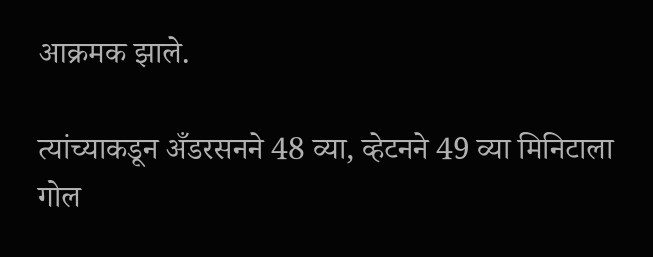आक्रमक झाले.

त्यांच्याकडून अँडरसनने 48 व्या, व्हेटनने 49 व्या मिनिटाला गोल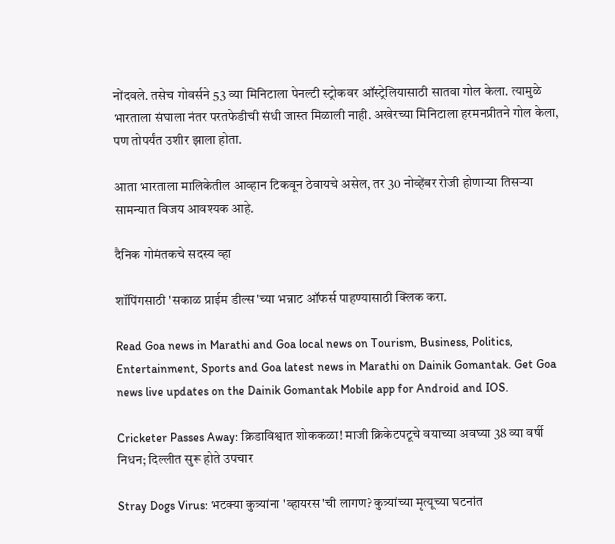नोंदवले. तसेच गोवर्सने 53 व्या मिनिटाला पेनल्टी स्ट्रोकवर ऑस्ट्रेलियासाठी सातवा गोल केला. त्यामुळे भारताला संघाला नंतर परतफेडीची संधी जास्त मिळाली नाही. अखेरच्या मिनिटाला हरमनप्रीतने गोल केला, पण तोपर्यंत उशीर झाला होता.

आता भारताला मालिकेतील आव्हान टिकवून ठेवायचे असेल, तर 30 नोव्हेंबर रोजी होणाऱ्या तिसऱ्या सामन्यात विजय आवश्यक आहे.

दैनिक गोमंतकचे सदस्य व्हा

शॉपिंगसाठी 'सकाळ प्राईम डील्स'च्या भन्नाट ऑफर्स पाहण्यासाठी क्लिक करा.

Read Goa news in Marathi and Goa local news on Tourism, Business, Politics, Entertainment, Sports and Goa latest news in Marathi on Dainik Gomantak. Get Goa news live updates on the Dainik Gomantak Mobile app for Android and IOS.

Cricketer Passes Away: क्रिडाविश्वात शोककळा! माजी क्रिकेटपटूचे वयाच्या अवघ्या 38 व्या वर्षी निधन; दिल्लीत सुरू होते उपचार

Stray Dogs Virus: भटक्या कुत्र्यांना 'व्हायरस'ची लागण? कुत्र्यांच्या मृत्यूच्या घटनांत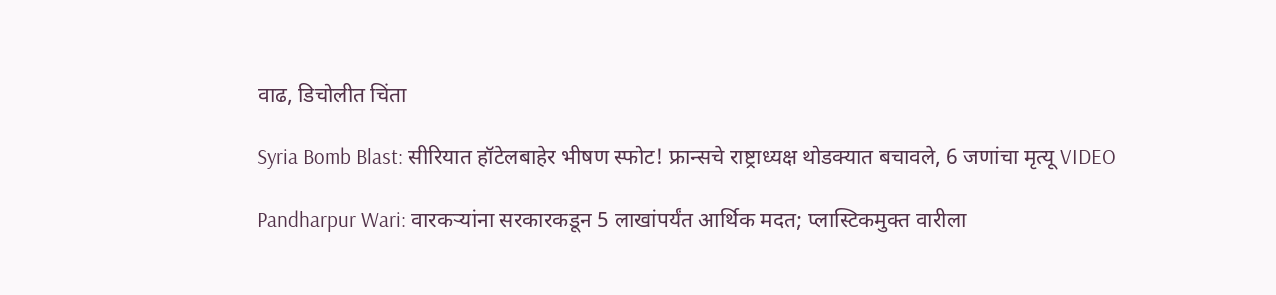वाढ, डिचोलीत चिंता

Syria Bomb Blast: सीरियात हॉटेलबाहेर भीषण स्फोट! फ्रान्सचे राष्ट्राध्यक्ष थोडक्यात बचावले, 6 जणांचा मृत्यू VIDEO

Pandharpur Wari: वारकऱ्यांना सरकारकडून 5 लाखांपर्यंत आर्थिक मदत; प्लास्टिकमुक्त वारीला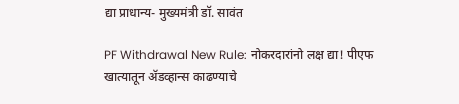द्या प्राधान्य- मुख्यमंत्री डॉ. सावंत

PF Withdrawal New Rule: नोकरदारांनो लक्ष द्या! पीएफ खात्यातून ॲडव्हान्स काढण्याचे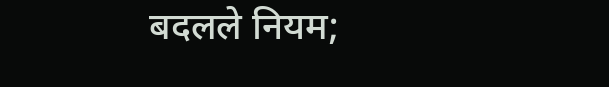बदलले नियम;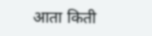आता किती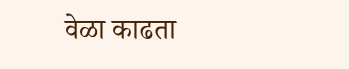वेळा काढता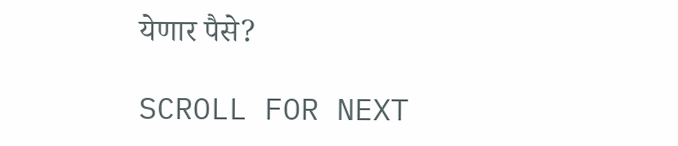येणार पैसे?

SCROLL FOR NEXT